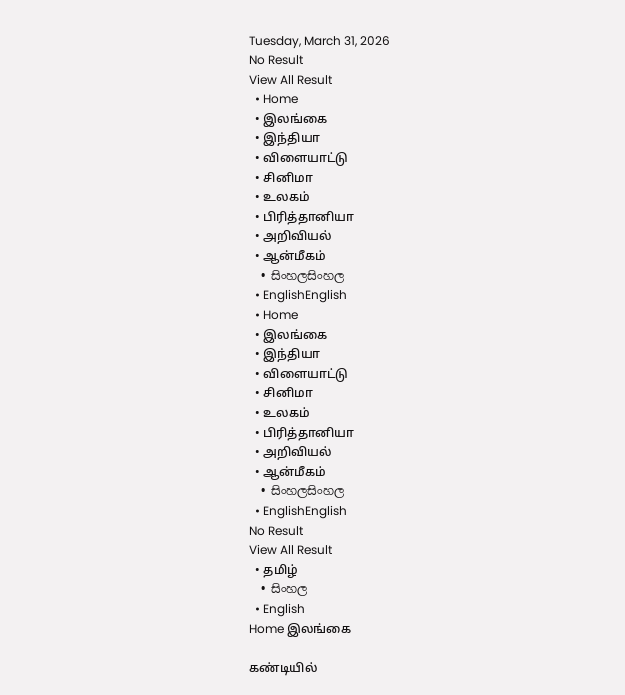Tuesday, March 31, 2026
No Result
View All Result
  • Home
  • இலங்கை
  • இந்தியா
  • விளையாட்டு
  • சினிமா
  • உலகம்
  • பிரித்தானியா
  • அறிவியல்
  • ஆன்மீகம்
  • සිංහලසිංහල
  • EnglishEnglish
  • Home
  • இலங்கை
  • இந்தியா
  • விளையாட்டு
  • சினிமா
  • உலகம்
  • பிரித்தானியா
  • அறிவியல்
  • ஆன்மீகம்
  • සිංහලසිංහල
  • EnglishEnglish
No Result
View All Result
  • தமிழ்
  • සිංහල
  • English
Home இலங்கை

கண்டியில்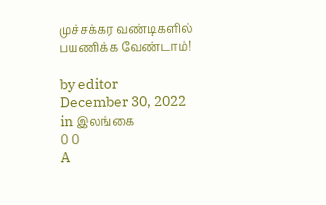முச்சக்கர வண்டிகளில் பயணிக்க வேண்டாம்!

by editor
December 30, 2022
in இலங்கை
0 0
A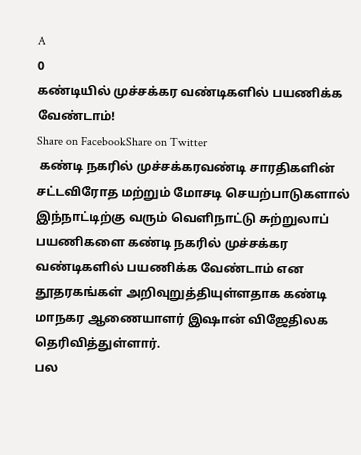A
0
கண்டியில் முச்சக்கர வண்டிகளில் பயணிக்க வேண்டாம்!
Share on FacebookShare on Twitter
 கண்டி நகரில் முச்சக்கரவண்டி சாரதிகளின் சட்டவிரோத மற்றும் மோசடி செயற்பாடுகளால் இந்நாட்டிற்கு வரும் வெளிநாட்டு சுற்றுலாப் பயணிகளை கண்டி நகரில் முச்சக்கர வண்டிகளில் பயணிக்க வேண்டாம் என தூதரகங்கள் அறிவுறுத்தியுள்ளதாக கண்டி மாநகர ஆணையாளர் இஷான் விஜேதிலக தெரிவித்துள்ளார்.
பல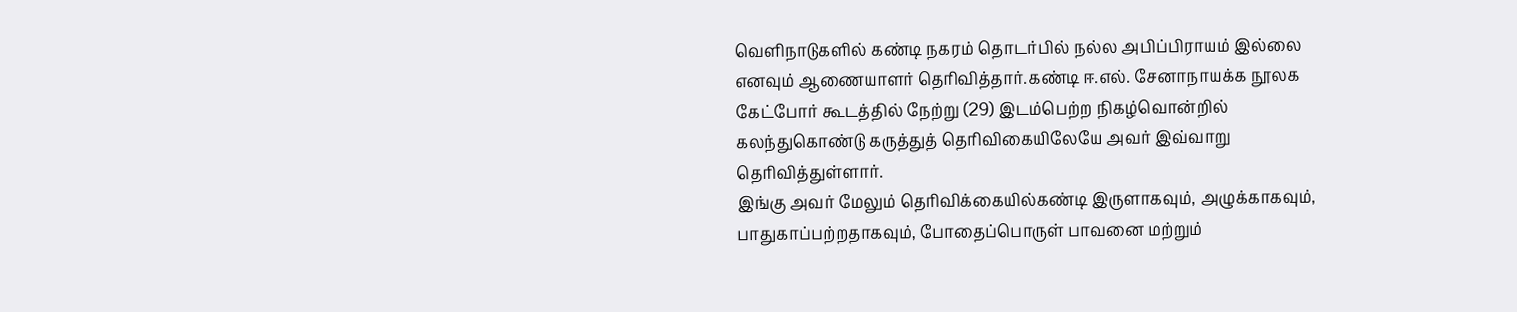வெளிநாடுகளில் கண்டி நகரம் தொடர்பில் நல்ல அபிப்பிராயம் இல்லை எனவும் ஆணையாளர் தெரிவித்தார்.கண்டி ஈ.எல். சேனாநாயக்க நூலக கேட்போர் கூடத்தில் நேற்று (29) இடம்பெற்ற நிகழ்வொன்றில் கலந்துகொண்டு கருத்துத் தெரிவிகையிலேயே அவர் இவ்வாறு தெரிவித்துள்ளார்.
இங்கு அவர் மேலும் தெரிவிக்கையில்கண்டி இருளாகவும், அழுக்காகவும், பாதுகாப்பற்றதாகவும், போதைப்பொருள் பாவனை மற்றும்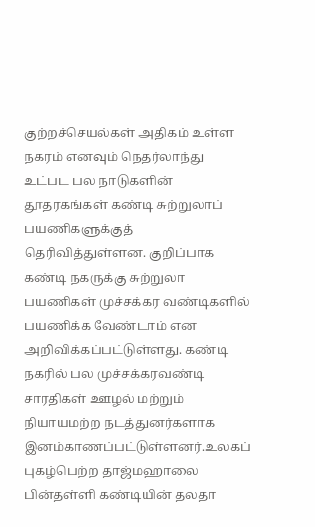குற்றச்செயல்கள் அதிகம் உள்ள நகரம் எனவும் நெதர்லாந்து உட்பட பல நாடுகளின் தூதரகங்கள் கண்டி சுற்றுலாப் பயணிகளுக்குத் தெரிவித்துள்ளன. குறிப்பாக கண்டி நகருக்கு சுற்றுலா பயணிகள் முச்சக்கர வண்டிகளில் பயணிக்க வேண்டாம் என அறிவிக்கப்பட்டுள்ளது. கண்டி நகரில் பல முச்சக்கரவண்டி சாரதிகள் ஊழல் மற்றும் நியாயமற்ற நடத்துனர்களாக இனம்காணப்பட்டுள்ளனர்.உலகப் புகழ்பெற்ற தாஜ்மஹாலை பின்தள்ளி கண்டியின் தலதா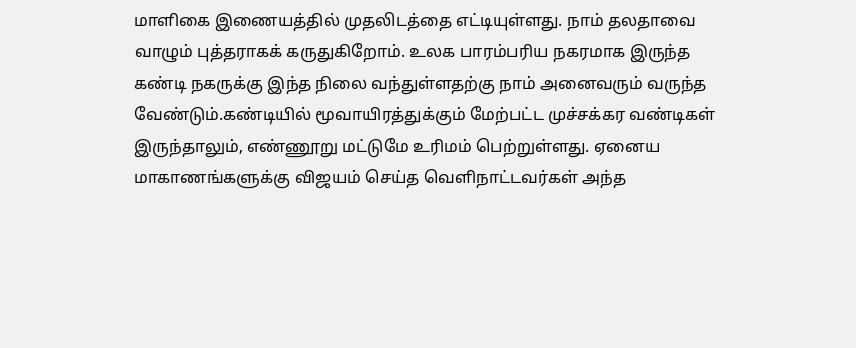மாளிகை இணையத்தில் முதலிடத்தை எட்டியுள்ளது. நாம் தலதாவை வாழும் புத்தராகக் கருதுகிறோம். உலக பாரம்பரிய நகரமாக இருந்த கண்டி நகருக்கு இந்த நிலை வந்துள்ளதற்கு நாம் அனைவரும் வருந்த வேண்டும்.கண்டியில் மூவாயிரத்துக்கும் மேற்பட்ட முச்சக்கர வண்டிகள் இருந்தாலும், எண்ணூறு மட்டுமே உரிமம் பெற்றுள்ளது. ஏனைய மாகாணங்களுக்கு விஜயம் செய்த வெளிநாட்டவர்கள் அந்த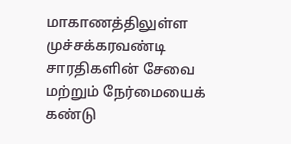மாகாணத்திலுள்ள முச்சக்கரவண்டி சாரதிகளின் சேவை மற்றும் நேர்மையைக் கண்டு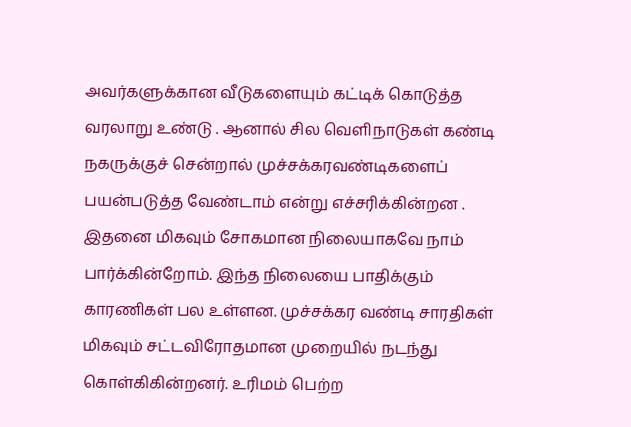அவர்களுக்கான வீடுகளையும் கட்டிக் கொடுத்த வரலாறு உண்டு . ஆனால் சில வெளிநாடுகள் கண்டி நகருக்குச் சென்றால் முச்சக்கரவண்டிகளைப் பயன்படுத்த வேண்டாம் என்று எச்சரிக்கின்றன . இதனை மிகவும் சோகமான நிலையாகவே நாம் பார்க்கின்றோம். இந்த நிலையை பாதிக்கும் காரணிகள் பல உள்ளன. முச்சக்கர வண்டி சாரதிகள் மிகவும் சட்டவிரோதமான முறையில் நடந்து கொள்கிகின்றனர். உரிமம் பெற்ற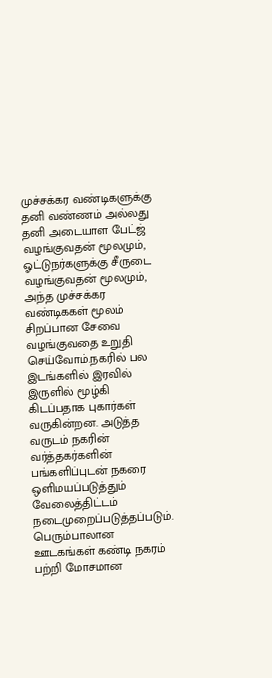முச்சக்கர வண்டிகளுக்கு தனி வண்ணம் அல்லது தனி அடையாள பேட்ஜ் வழங்குவதன் மூலமும், ஓட்டுநர்களுக்கு சீருடை வழங்குவதன் மூலமும், அந்த முச்சக்கர வண்டிககள் மூலம் சிறப்பான சேவை வழங்குவதை உறுதி செய்வோம்.நகரில் பல இடங்களில் இரவில் இருளில் மூழ்கி கிடப்பதாக புகார்கள் வருகின்றன. அடுத்த வருடம் நகரின் வர்த்தகர்களின் பங்களிப்புடன் நகரை ஒளிமயப்படுத்தும் வேலைத்திட்டம் நடைமுறைப்படுத்தப்படும். பெரும்பாலான ஊடகங்கள் கண்டி நகரம் பற்றி மோசமான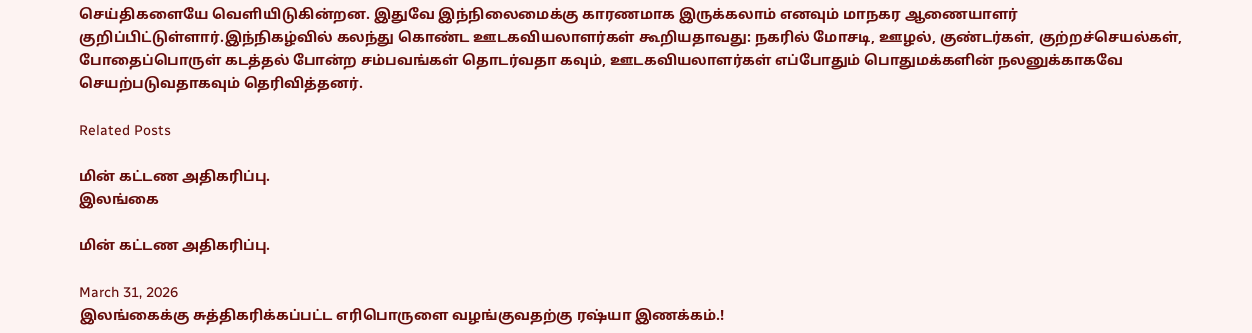செய்திகளையே வெளியிடுகின்றன. இதுவே இந்நிலைமைக்கு காரணமாக இருக்கலாம் எனவும் மாநகர ஆணையாளர் குறிப்பிட்டுள்ளார்.இந்நிகழ்வில் கலந்து கொண்ட ஊடகவியலாளர்கள் கூறியதாவது: நகரில் மோசடி, ஊழல், குண்டர்கள், குற்றச்செயல்கள், போதைப்பொருள் கடத்தல் போன்ற சம்பவங்கள் தொடர்வதா கவும், ஊடகவியலாளர்கள் எப்போதும் பொதுமக்களின் நலனுக்காகவே செயற்படுவதாகவும் தெரிவித்தனர்.

Related Posts

மின் கட்டண அதிகரிப்பு.
இலங்கை

மின் கட்டண அதிகரிப்பு.

March 31, 2026
இலங்கைக்கு சுத்திகரிக்கப்பட்ட எரிபொருளை வழங்குவதற்கு ரஷ்யா இணக்கம்.!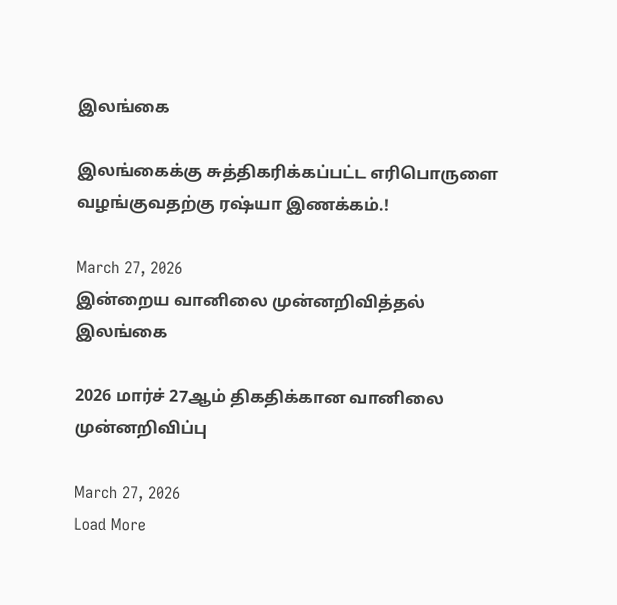இலங்கை

இலங்கைக்கு சுத்திகரிக்கப்பட்ட எரிபொருளை வழங்குவதற்கு ரஷ்யா இணக்கம்.!

March 27, 2026
இன்றைய வானிலை முன்னறிவித்தல்
இலங்கை

2026 மார்ச் 27ஆம் திகதிக்கான வானிலை முன்னறிவிப்பு

March 27, 2026
Load More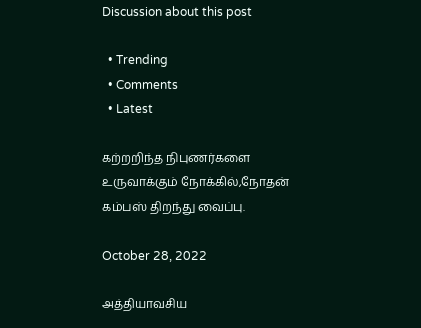Discussion about this post

  • Trending
  • Comments
  • Latest

கற்றறிந்த நிபுணர்களை உருவாக்கும் நோக்கில்,நோதன் கம்பஸ் திறந்து வைப்பு.

October 28, 2022

அத்தியாவசிய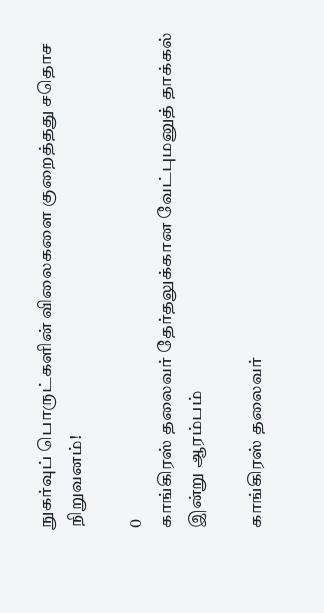நுகர்வுப் பொருட்களின் விலைகளை குறைத்தது சதொச நிறுவனம்!

0
காங்கிரஸ் தலைவர் தேர்தலுக்கான வேட்புமனுத் தாக்கல் இன்று ஆரம்பம்

காங்கிரஸ் தலைவர்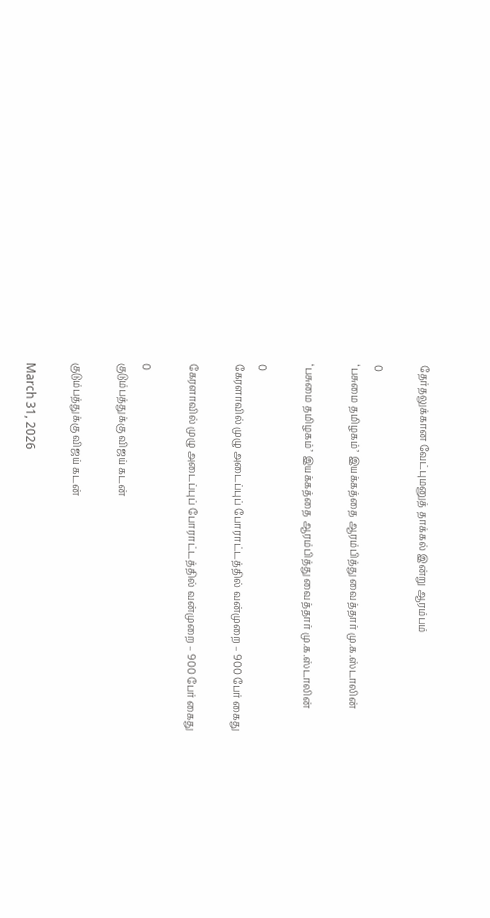தேர்தலுக்கான வேட்புமனுத் தாக்கல் இன்று ஆரம்பம்

0
‘பசுமை தமிழகம்’ இயக்கத்தை ஆரம்பித்து வைத்தார் மு.க.ஸ்டாலின்

‘பசுமை தமிழகம்’ இயக்கத்தை ஆரம்பித்து வைத்தார் மு.க.ஸ்டாலின்

0
கேரளாவில் முழு அடைப்புப் போராட்டத்தில் வன்முறை – 900 பேர் கைது

கேரளாவில் முழு அடைப்புப் போராட்டத்தில் வன்முறை – 900 பேர் கைது

0
குடும்பத்துக்கு விஜய் கடன்

குடும்பத்துக்கு விஜய் கடன்

March 31, 2026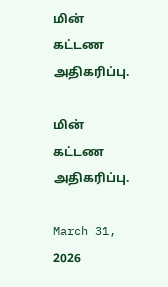மின் கட்டண அதிகரிப்பு.

மின் கட்டண அதிகரிப்பு.

March 31, 2026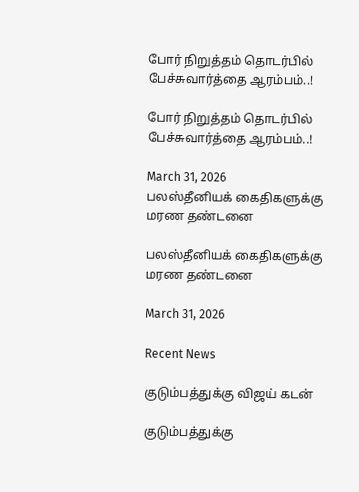போர் நிறுத்தம் தொடர்பில் பேச்சுவார்த்தை ஆரம்பம்..!

போர் நிறுத்தம் தொடர்பில் பேச்சுவார்த்தை ஆரம்பம்..!

March 31, 2026
பலஸ்தீனியக் கைதிகளுக்கு மரண தண்டனை

பலஸ்தீனியக் கைதிகளுக்கு மரண தண்டனை

March 31, 2026

Recent News

குடும்பத்துக்கு விஜய் கடன்

குடும்பத்துக்கு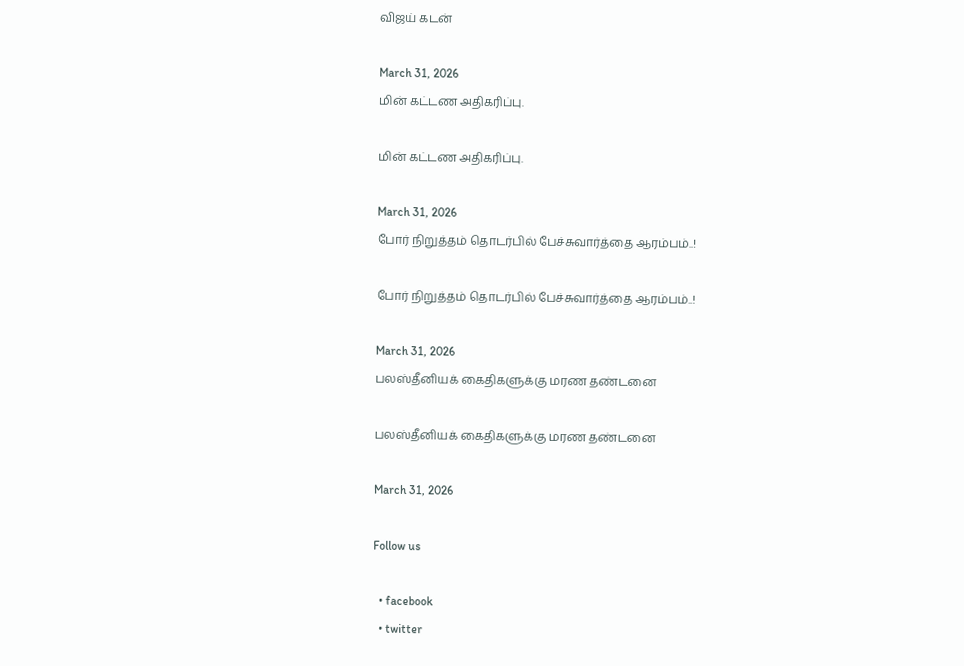விஜய் கடன்

March 31, 2026
மின் கட்டண அதிகரிப்பு.

மின் கட்டண அதிகரிப்பு.

March 31, 2026
போர் நிறுத்தம் தொடர்பில் பேச்சுவார்த்தை ஆரம்பம்..!

போர் நிறுத்தம் தொடர்பில் பேச்சுவார்த்தை ஆரம்பம்..!

March 31, 2026
பலஸ்தீனியக் கைதிகளுக்கு மரண தண்டனை

பலஸ்தீனியக் கைதிகளுக்கு மரண தண்டனை

March 31, 2026

Follow us

  • facebook
  • twitter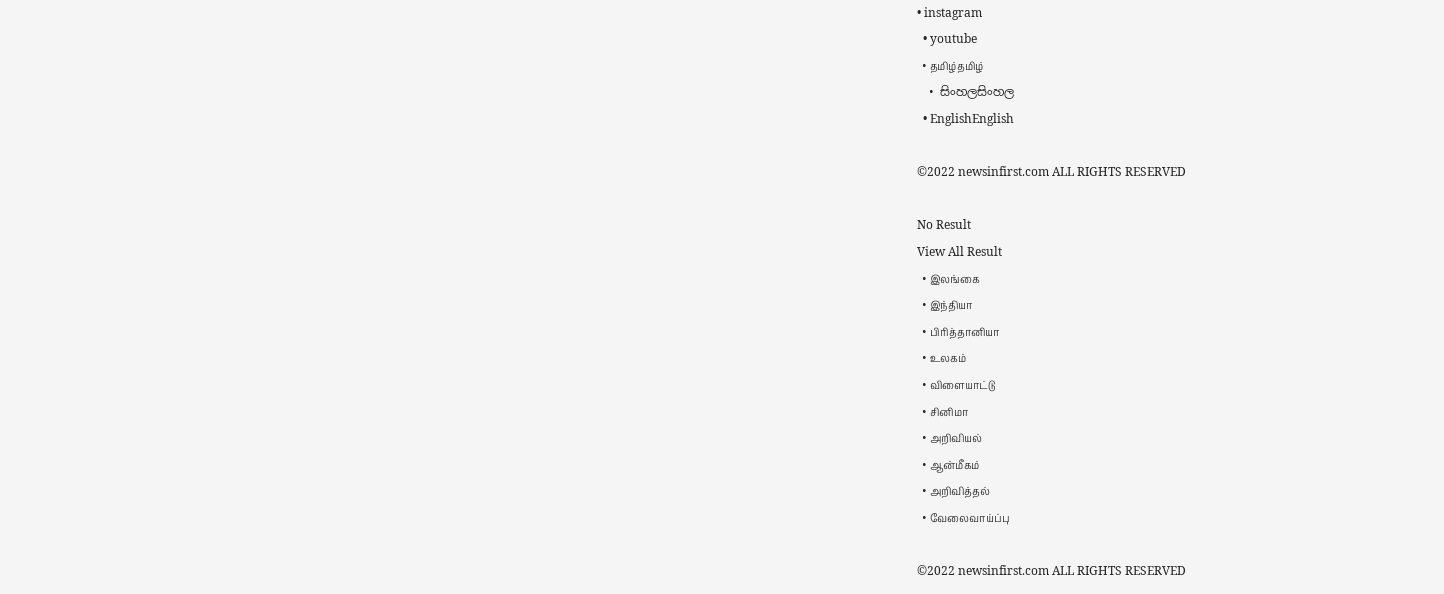• instagram
  • youtube
  • தமிழ்தமிழ்
  • සිංහලසිංහල
  • EnglishEnglish

©2022 newsinfirst.com ALL RIGHTS RESERVED

No Result
View All Result
  • இலங்கை
  • இந்தியா
  • பிரித்தானியா
  • உலகம்
  • விளையாட்டு
  • சினிமா
  • அறிவியல்
  • ஆன்மீகம்
  • அறிவித்தல்
  • வேலைவாய்ப்பு

©2022 newsinfirst.com ALL RIGHTS RESERVED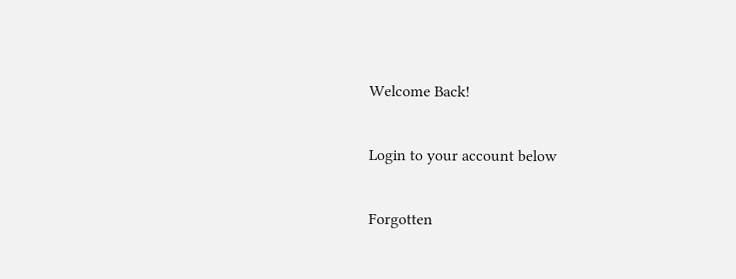Welcome Back!

Login to your account below

Forgotten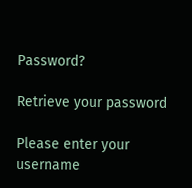Password?

Retrieve your password

Please enter your username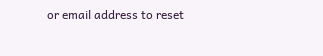or email address to reset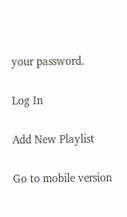your password.

Log In

Add New Playlist

Go to mobile version